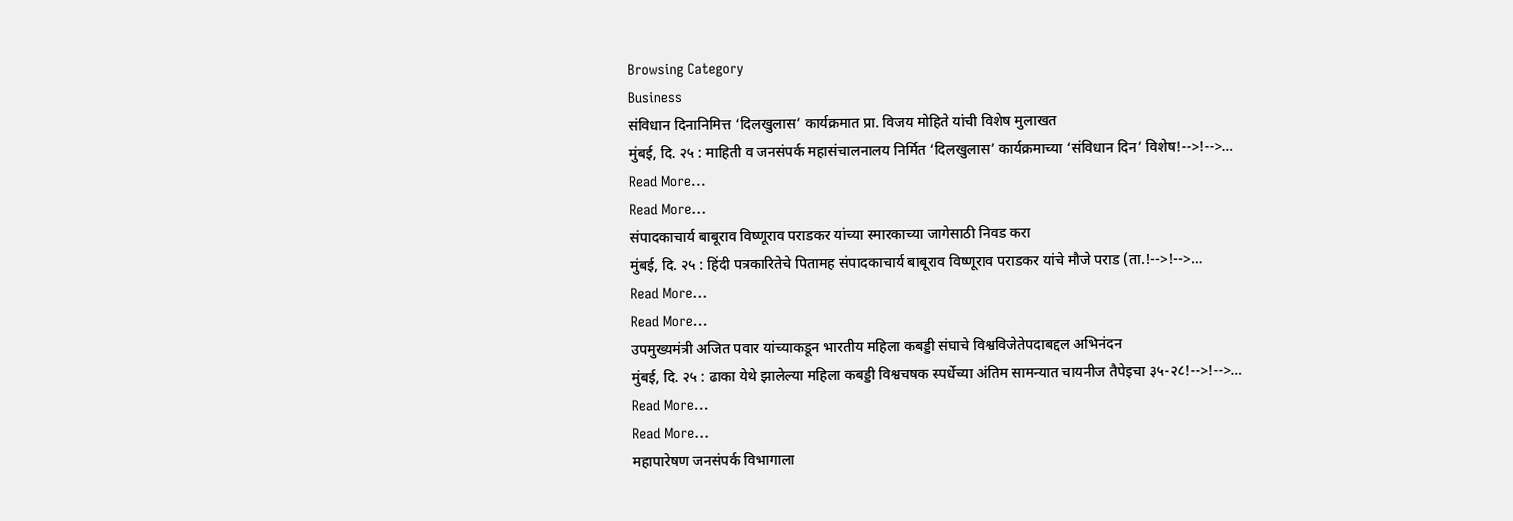Browsing Category
Business
संविधान दिनानिमित्त ‘दिलखुलास’ कार्यक्रमात प्रा. विजय मोहिते यांची विशेष मुलाखत
मुंबई, दि. २५ : माहिती व जनसंपर्क महासंचालनालय निर्मित ‘दिलखुलास’ कार्यक्रमाच्या ‘संविधान दिन’ विशेष!-->!-->…
Read More...
Read More...
संपादकाचार्य बाबूराव विष्णूराव पराडकर यांच्या स्मारकाच्या जागेसाठी निवड करा
मुंबई, दि. २५ : हिंदी पत्रकारितेचे पितामह संपादकाचार्य बाबूराव विष्णूराव पराडकर यांचे मौजे पराड (ता.!-->!-->…
Read More...
Read More...
उपमुख्यमंत्री अजित पवार यांच्याकडून भारतीय महिला कबड्डी संघाचे विश्वविजेतेपदाबद्दल अभिनंदन
मुंबई, दि. २५ : ढाका येथे झालेल्या महिला कबड्डी विश्वचषक स्पर्धेच्या अंतिम सामन्यात चायनीज तैपेइचा ३५-२८!-->!-->…
Read More...
Read More...
महापारेषण जनसंपर्क विभागाला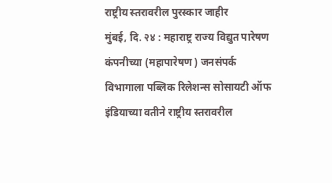राष्ट्रीय स्तरावरील पुरस्कार जाहीर
मुंबई, दि. २४ : महाराष्ट्र राज्य विद्युत पारेषण कंपनीच्या (महापारेषण) जनसंपर्क विभागाला पब्लिक रिलेशन्स सोसायटी ऑफ इंडियाच्या वतीने राष्ट्रीय स्तरावरील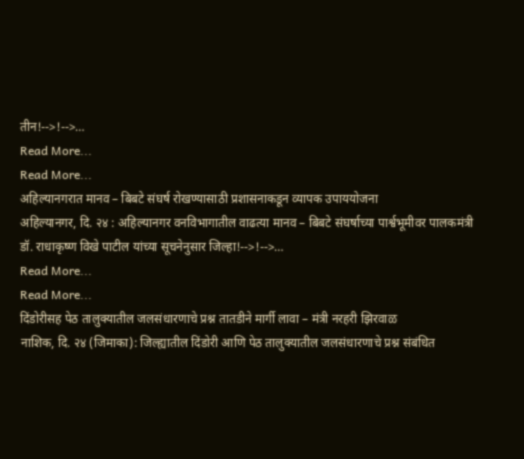तीन!-->!-->…
Read More...
Read More...
अहिल्यानगरात मानव – बिबटे संघर्ष रोखण्यासाठी प्रशासनाकडून व्यापक उपाययोजना
अहिल्यानगर, दि. २४ : अहिल्यानगर वनविभागातील वाढत्या मानव – बिबटे संघर्षाच्या पार्श्वभूमीवर पालकमंत्री डॉ. राधाकृष्ण विखे पाटील यांच्या सूचनेनुसार जिल्हा!-->!-->…
Read More...
Read More...
दिंडोरीसह पेठ तालुक्यातील जलसंधारणाचे प्रश्न तातडीने मार्गी लावा – मंत्री नरहरी झिरवाळ
नाशिक, दि. २४ (जिमाका): जिल्ह्यातील दिंडोरी आणि पेठ तालुक्यातील जलसंधारणाचे प्रश्न संबंधित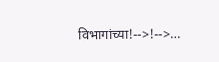विभागांच्या!-->!-->…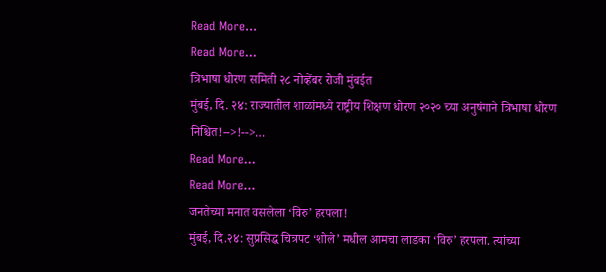Read More...
Read More...
त्रिभाषा धोरण समिती २८ नोव्हेंबर रोजी मुंबईत
मुंबई, दि. २४: राज्यातील शाळांमध्ये राष्ट्रीय शिक्षण धोरण २०२० च्या अनुषंगाने त्रिभाषा धोरण निश्चित!-->!-->…
Read More...
Read More...
जनतेच्या मनात वसलेला ‘विरु’ हरपला!
मुंबई, दि.२४: सुप्रसिद्ध चित्रपट ‘शोले’ मधील आमचा लाडका ‘विरु’ हरपला. त्यांच्या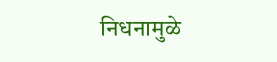निधनामुळे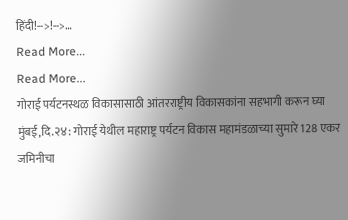हिंदी!-->!-->…
Read More...
Read More...
गोराई पर्यटनस्थळ विकासासाठी आंतरराष्ट्रीय विकासकांना सहभागी करून घ्या
मुंबई,दि.२४: गोराई येथील महाराष्ट्र पर्यटन विकास महामंडळाच्या सुमारे 128 एकर जमिनीचा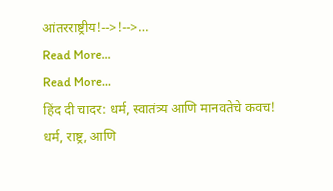आंतरराष्ट्रीय!-->!-->…
Read More...
Read More...
हिंद दी चादर: धर्म, स्वातंत्र्य आणि मानवतेचे कवच!
धर्म, राष्ट्र, आणि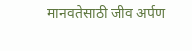मानवतेसाठी जीव अर्पण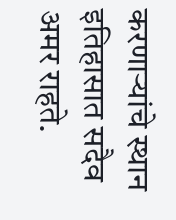करणाऱ्यांचे स्थान इतिहासात सदैव अमर राहते.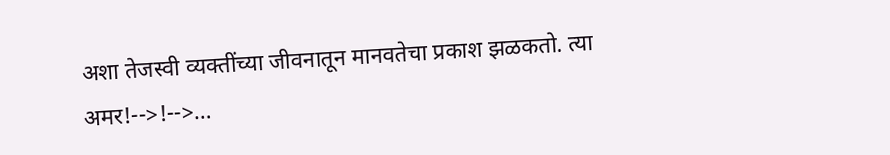अशा तेजस्वी व्यक्तींच्या जीवनातून मानवतेचा प्रकाश झळकतो. त्या अमर!-->!-->…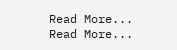Read More...
Read More...